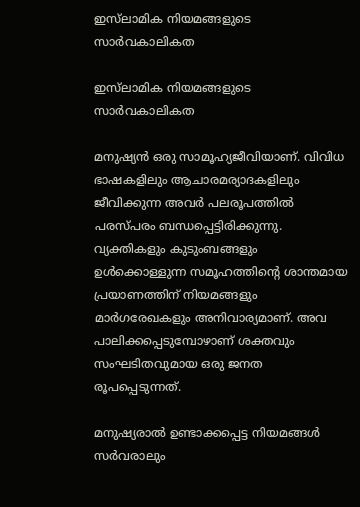ഇസ്‌ലാമിക നിയമങ്ങളുടെ സാർവകാലികത

ഇസ്‌ലാമിക നിയമങ്ങളുടെ സാർവകാലികത

മനുഷ്യൻ ഒരു സാമൂഹ്യജീവിയാണ്. വിവിധ ഭാഷകളിലും ആചാരമര്യാദകളിലും ജീവിക്കുന്ന അവർ പലരൂപത്തിൽ പരസ്പരം ബന്ധപ്പെട്ടിരിക്കുന്നു. വ്യക്തികളും കുടുംബങ്ങളും ഉൾക്കൊള്ളുന്ന സമൂഹത്തിന്റെ ശാന്തമായ പ്രയാണത്തിന് നിയമങ്ങളും മാർഗരേഖകളും അനിവാര്യമാണ്. അവ പാലിക്കപ്പെടുമ്പോഴാണ് ശക്തവും സംഘടിതവുമായ ഒരു ജനത രൂപപ്പെടുന്നത്.

മനുഷ്യരാൽ ഉണ്ടാക്കപ്പെട്ട നിയമങ്ങൾ സർവരാലും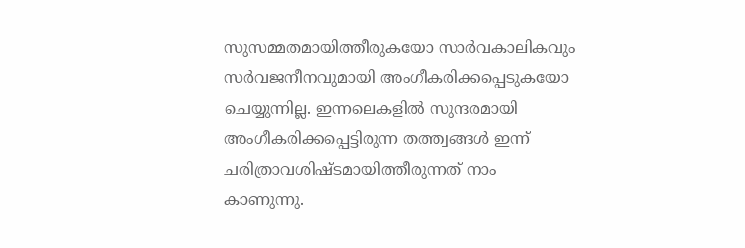സുസമ്മതമായിത്തീരുകയോ സാർവകാലികവും സർവജനീനവുമായി അംഗീകരിക്കപ്പെടുകയോ ചെയ്യുന്നില്ല. ഇന്നലെകളിൽ സുന്ദരമായി അംഗീകരിക്കപ്പെട്ടിരുന്ന തത്ത്വങ്ങൾ ഇന്ന് ചരിത്രാവശിഷ്ടമായിത്തീരുന്നത് നാം കാണുന്നു.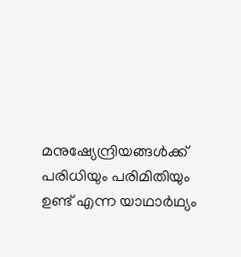മനുഷ്യേന്ദ്രിയങ്ങൾക്ക് പരിധിയും പരിമിതിയും ഉണ്ട് എന്ന യാഥാർഥ്യം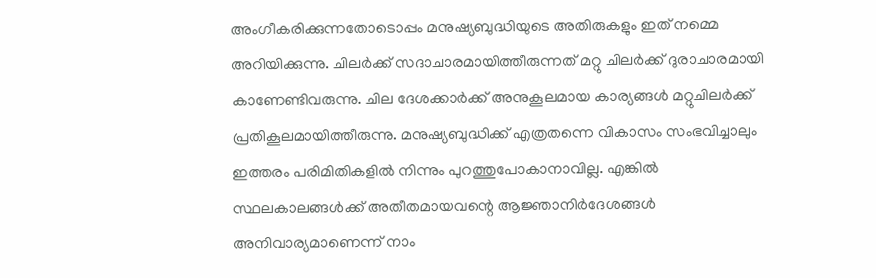അംഗീകരിക്കുന്നതോടൊപ്പം മനുഷ്യബുദ്ധിയുടെ അതിരുകളും ഇത് നമ്മെ അറിയിക്കുന്നു. ചിലർക്ക് സദാചാരമായിത്തീരുന്നത് മറ്റു ചിലർക്ക് ദുരാചാരമായി കാണേണ്ടിവരുന്നു. ചില ദേശക്കാർക്ക് അനുകൂലമായ കാര്യങ്ങൾ മറ്റുചിലർക്ക് പ്രതികൂലമായിത്തീരുന്നു. മനുഷ്യബുദ്ധിക്ക് എത്രതന്നെ വികാസം സംഭവിച്ചാലും ഇത്തരം പരിമിതികളിൽ നിന്നും പുറത്തുപോകാനാവില്ല. എങ്കിൽ സ്ഥലകാലങ്ങൾക്ക് അതീതമായവന്റെ ആജ്ഞാനിർദേശങ്ങൾ അനിവാര്യമാണെന്ന് നാം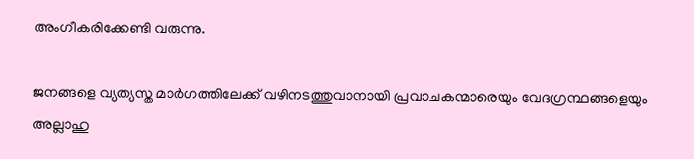അംഗീകരിക്കേണ്ടി വരുന്നു.

ജനങ്ങളെ വ്യത്യസ്ത മാർഗത്തിലേക്ക് വഴിനടത്തുവാനായി പ്രവാചകന്മാരെയും വേദഗ്രന്ഥങ്ങളെയും അല്ലാഹു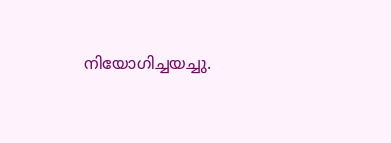നിയോഗിച്ചയച്ചു.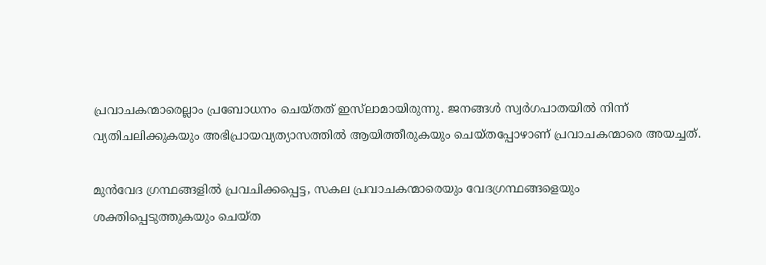പ്രവാചകന്മാരെല്ലാം പ്രബോധനം ചെയ്തത് ഇസ്‌ലാമായിരുന്നു. ജനങ്ങൾ സ്വർഗപാതയിൽ നിന്ന് വ്യതിചലിക്കുകയും അഭിപ്രായവ്യത്യാസത്തിൽ ആയിത്തീരുകയും ചെയ്തപ്പോഴാണ് പ്രവാചകന്മാരെ അയച്ചത്.

മുൻവേദ ഗ്രന്ഥങ്ങളിൽ പ്രവചിക്കപ്പെട്ട, സകല പ്രവാചകന്മാരെയും വേദഗ്രന്ഥങ്ങളെയും ശക്തിപ്പെടുത്തുകയും ചെയ്ത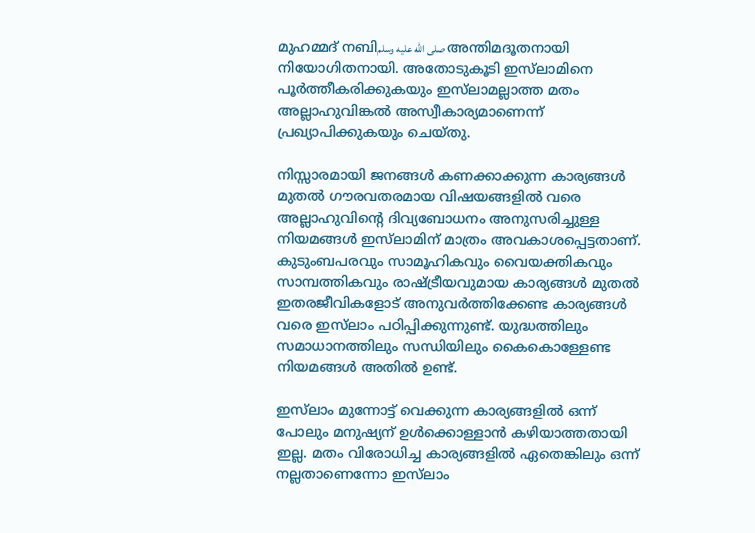മുഹമ്മദ് നബിصلى الله عليه وسلم അന്തിമദൂതനായി നിയോഗിതനായി. അതോടുകൂടി ഇസ്‌ലാമിനെ പൂർത്തീകരിക്കുകയും ഇസ്‌ലാമല്ലാത്ത മതം അല്ലാഹുവിങ്കൽ അസ്വീകാര്യമാണെന്ന് പ്രഖ്യാപിക്കുകയും ചെയ്തു.

നിസ്സാരമായി ജനങ്ങൾ കണക്കാക്കുന്ന കാര്യങ്ങൾ മുതൽ ഗൗരവതരമായ വിഷയങ്ങളിൽ വരെ അല്ലാഹുവിന്റെ ദിവ്യബോധനം അനുസരിച്ചുള്ള നിയമങ്ങൾ ഇസ്‌ലാമിന് മാത്രം അവകാശപ്പെട്ടതാണ്. കുടുംബപരവും സാമൂഹികവും വൈയക്തികവും സാമ്പത്തികവും രാഷ്ട്രീയവുമായ കാര്യങ്ങൾ മുതൽ ഇതരജീവികളോട് അനുവർത്തിക്കേണ്ട കാര്യങ്ങൾ വരെ ഇസ്‌ലാം പഠിപ്പിക്കുന്നുണ്ട്. യുദ്ധത്തിലും സമാധാനത്തിലും സന്ധിയിലും കൈകൊള്ളേണ്ട നിയമങ്ങൾ അതിൽ ഉണ്ട്.

ഇസ്‌ലാം മുന്നോട്ട് വെക്കുന്ന കാര്യങ്ങളിൽ ഒന്ന് പോലും മനുഷ്യന് ഉൾക്കൊള്ളാൻ കഴിയാത്തതായി ഇല്ല. മതം വിരോധിച്ച കാര്യങ്ങളിൽ ഏതെങ്കിലും ഒന്ന് നല്ലതാണെന്നോ ഇസ്‌ലാം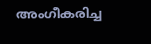അംഗീകരിച്ച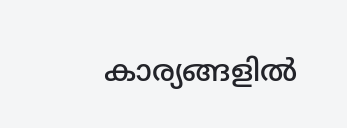കാര്യങ്ങളിൽ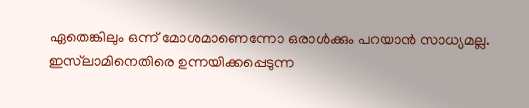ഏതെങ്കിലും ഒന്ന് മോശമാണെന്നോ ഒരാൾക്കും പറയാൻ സാധ്യമല്ല. ഇസ്‌ലാമിനെതിരെ ഉന്നയിക്കപ്പെടുന്ന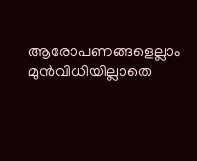ആരോപണങ്ങളെല്ലാം മുൻവിധിയില്ലാതെ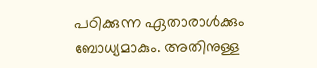പഠിക്കുന്ന ഏതാരാൾക്കും ബോധ്യമാകും. അതിനുള്ള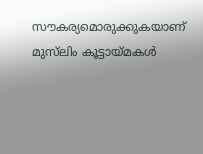സൗകര്യമൊരുക്കുകയാണ് മുസ്‌ലിം കൂട്ടായ്മകൾ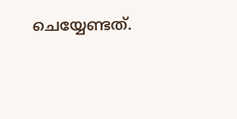ചെയ്യേണ്ടത്.